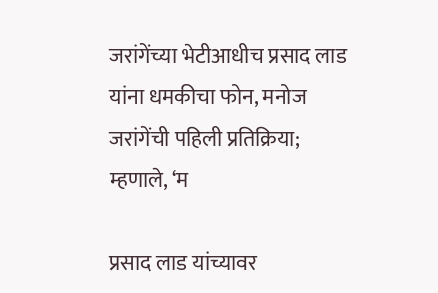जरांगेंच्या भेटीआधीच प्रसाद लाड यांना धमकीचा फोन, मनोज जरांगेंची पहिली प्रतिक्रिया; म्हणाले, ‘म

प्रसाद लाड यांच्यावर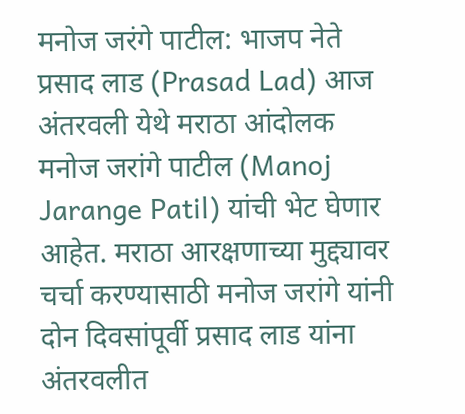मनोज जरंगे पाटील: भाजप नेते प्रसाद लाड (Prasad Lad) आज अंतरवली येथे मराठा आंदोलक मनोज जरांगे पाटील (Manoj Jarange Patil) यांची भेट घेणार आहेत. मराठा आरक्षणाच्या मुद्द्यावर चर्चा करण्यासाठी मनोज जरांगे यांनी दोन दिवसांपूर्वी प्रसाद लाड यांना अंतरवलीत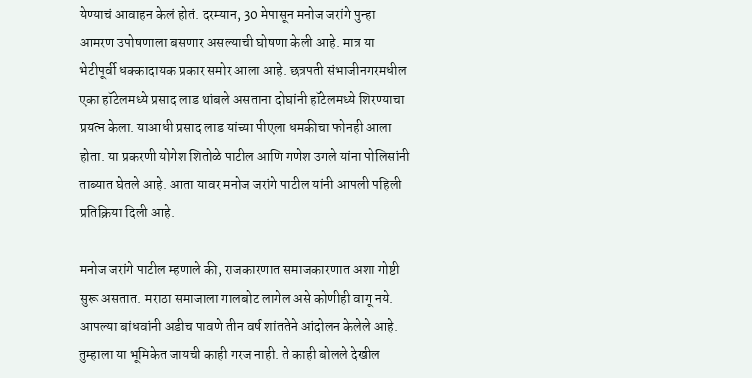येण्याचं आवाहन केलं होतं. दरम्यान, 30 मेपासून मनोज जरांगे पुन्हा आमरण उपोषणाला बसणार असल्याची घोषणा केली आहे. मात्र या भेटीपूर्वी धक्कादायक प्रकार समोर आला आहे. छत्रपती संभाजीनगरमधील एका हॉटेलमध्ये प्रसाद लाड थांबले असताना दोघांनी हॉटेलमध्ये शिरण्याचा प्रयत्न केला. याआधी प्रसाद लाड यांच्या पीएला धमकीचा फोनही आला होता. या प्रकरणी योगेश शितोळे पाटील आणि गणेश उगले यांना पोलिसांनी ताब्यात घेतले आहे. आता यावर मनोज जरांगे पाटील यांनी आपली पहिली प्रतिक्रिया दिली आहे.

मनोज जरांगे पाटील म्हणाले की, राजकारणात समाजकारणात अशा गोष्टी सुरू असतात. मराठा समाजाला गालबोट लागेल असे कोणीही वागू नये. आपल्या बांधवांनी अडीच पावणे तीन वर्ष शांततेने आंदोलन केलेले आहे. तुम्हाला या भूमिकेत जायची काही गरज नाही. ते काही बोलले देखील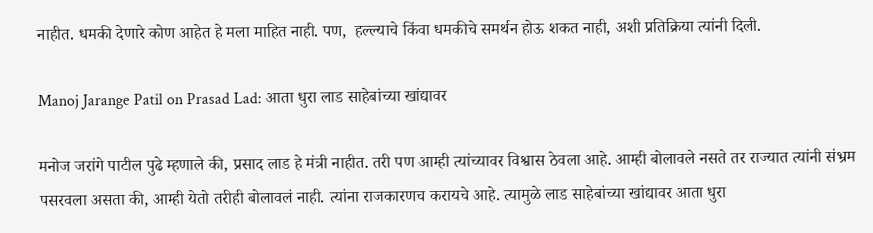नाहीत. धमकी देणारे कोण आहेत हे मला माहित नाही. पण,  हल्ल्याचे किंवा धमकीचे समर्थन होऊ शकत नाही, अशी प्रतिक्रिया त्यांनी दिली.

Manoj Jarange Patil on Prasad Lad: आता धुरा लाड साहेबांच्या खांद्यावर

मनोज जरांगे पाटील पुढे म्हणाले की, प्रसाद लाड हे मंत्री नाहीत. तरी पण आम्ही त्यांच्यावर विश्वास ठेवला आहे. आम्ही बोलावले नसते तर राज्यात त्यांनी संभ्रम पसरवला असता की, आम्ही येतो तरीही बोलावलं नाही. त्यांना राजकारणच करायचे आहे. त्यामुळे लाड साहेबांच्या खांद्यावर आता धुरा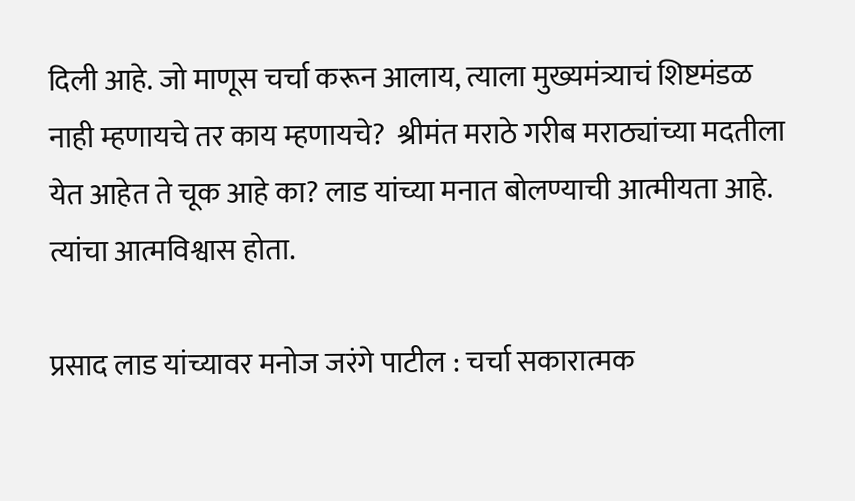दिली आहे. जो माणूस चर्चा करून आलाय, त्याला मुख्यमंत्र्याचं शिष्टमंडळ नाही म्हणायचे तर काय म्हणायचे?  श्रीमंत मराठे गरीब मराठ्यांच्या मदतीला येत आहेत ते चूक आहे का? लाड यांच्या मनात बोलण्याची आत्मीयता आहे. त्यांचा आत्मविश्वास होता.

प्रसाद लाड यांच्यावर मनोज जरंगे पाटील : चर्चा सकारात्मक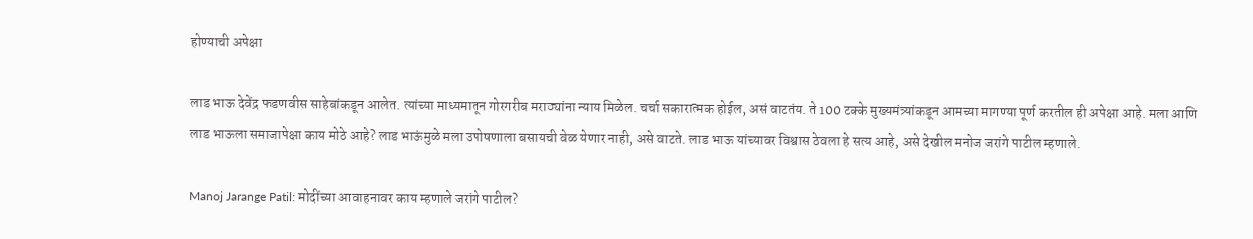होण्याची अपेक्षा

लाड भाऊ देवेंद्र फडणवीस साहेबांकडून आलेत. त्यांच्या माध्यमातून गोरगरीब मराठ्यांना न्याय मिळेल. चर्चा सकारात्मक होईल, असं वाटतंय. ते 100 टक्के मुख्यमंत्र्यांकडून आमच्या मागण्या पूर्ण करतील ही अपेक्षा आहे. मला आणि लाड भाऊला समाजापेक्षा काय मोठे आहे? लाड भाऊंमुळे मला उपोषणाला बसायची वेळ येणार नाही, असे वाटते. लाड भाऊ यांच्यावर विश्वास ठेवला हे सत्य आहे, असे देखील मनोज जरांगे पाटील म्हणाले.

Manoj Jarange Patil: मोदींच्या आवाहनावर काय म्हणाले जरांगे पाटील?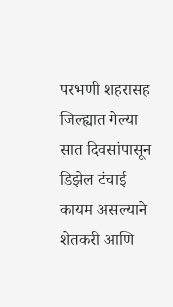परभणी शहरासह जिल्ह्यात गेल्या सात दिवसांपासून डिझेल टंचाई कायम असल्याने शेतकरी आणि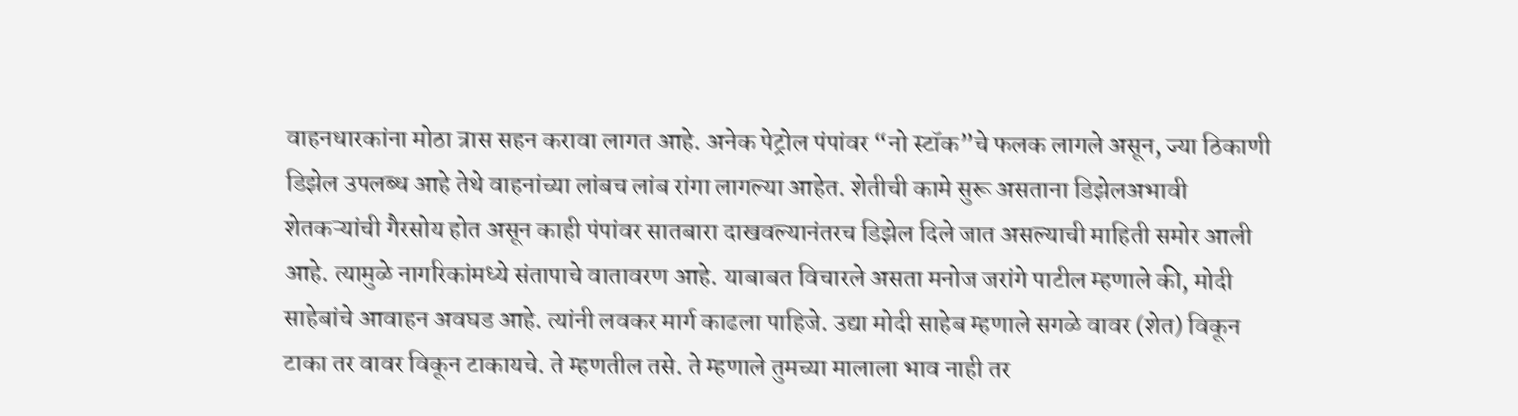वाहनधारकांना मोठा त्रास सहन करावा लागत आहे. अनेक पेट्रोल पंपांवर “नो स्टॉक”चे फलक लागले असून, ज्या ठिकाणी डिझेल उपलब्ध आहे तेथे वाहनांच्या लांबच लांब रांगा लागल्या आहेत. शेतीची कामे सुरू असताना डिझेलअभावी शेतकऱ्यांची गैरसोय होत असून काही पंपांवर सातबारा दाखवल्यानंतरच डिझेल दिले जात असल्याची माहिती समोर आली आहे. त्यामुळे नागरिकांमध्ये संतापाचे वातावरण आहे. याबाबत विचारले असता मनोज जरांगे पाटील म्हणाले की, मोदी साहेबांचे आवाहन अवघड आहे. त्यांनी लवकर मार्ग काढला पाहिजे. उद्या मोदी साहेब म्हणाले सगळे वावर (शेत) विकून टाका तर वावर विकून टाकायचे. ते म्हणतील तसे. ते म्हणाले तुमच्या मालाला भाव नाही तर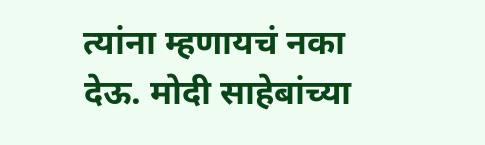त्यांना म्हणायचं नका देऊ. मोदी साहेबांच्या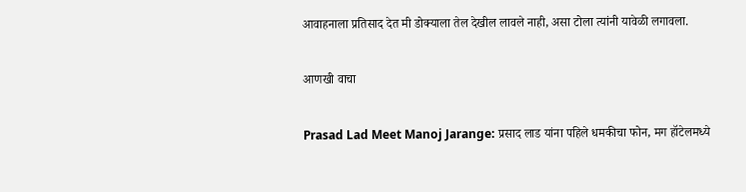आवाहनाला प्रतिसाद देत मी डोक्याला तेल देखील लावले नाही, असा टोला त्यांनी यावेळी लगावला.

आणखी वाचा

Prasad Lad Meet Manoj Jarange: प्रसाद लाड यांना पहिले धमकीचा फोन, मग हॉटेलमध्ये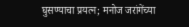घुसण्याचा प्रयत्न; मनोज जरांगेंच्या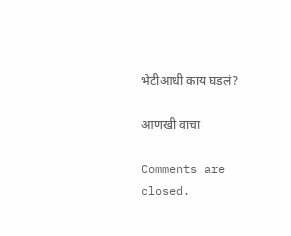भेटीआधी काय घडलं?

आणखी वाचा

Comments are closed.